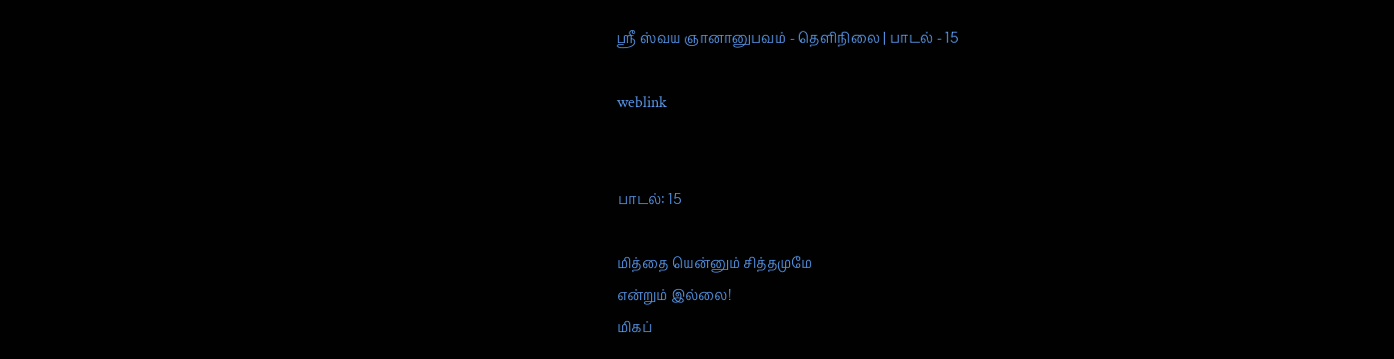ஸ்ரீ ஸ்வய ஞானானுபவம் - தெளிநிலை | பாடல் - 15

weblink


பாடல்: 15

மித்தை யென்னும் சித்தமுமே
என்றும் இல்லை!
மிகப்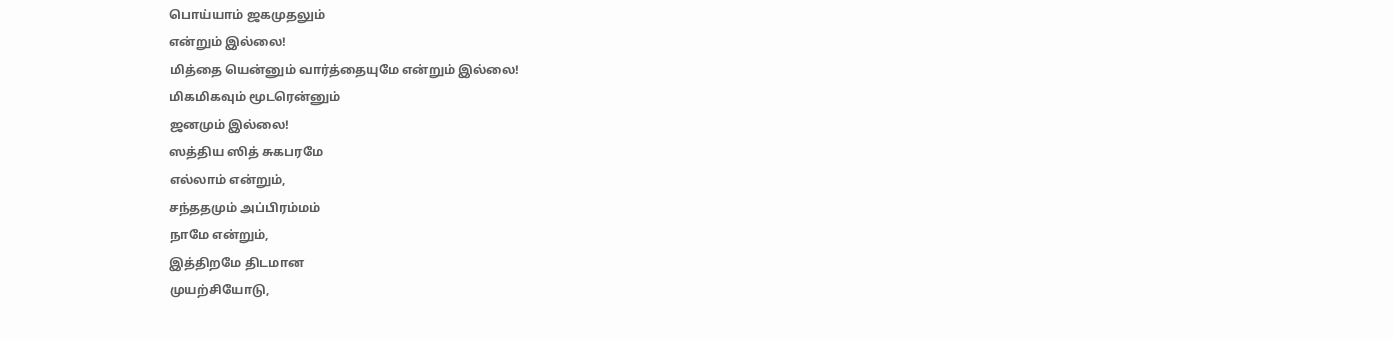பொய்யாம் ஜகமுதலும்
என்றும் இல்லை!
மித்தை யென்னும் வார்த்தையுமே என்றும் இல்லை!
மிகமிகவும் மூடரென்னும்
ஜனமும் இல்லை!
ஸத்திய ஸித் சுகபரமே
எல்லாம் என்றும்,
சந்ததமும் அப்பிரம்மம்
நாமே என்றும்,
இத்திறமே திடமான
முயற்சியோடு,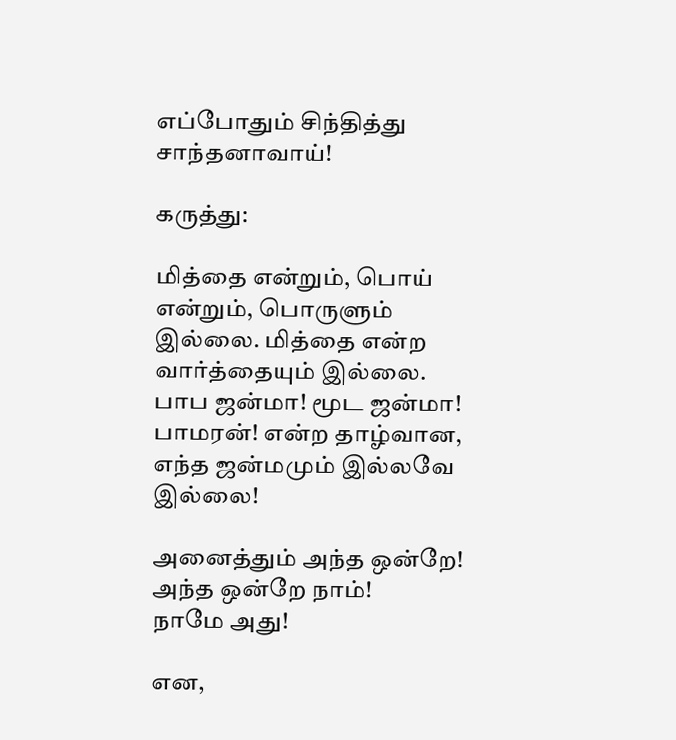எப்போதும் சிந்தித்து
சாந்தனாவாய்!

கருத்து:

மித்தை என்றும், பொய் என்றும், பொருளும் இல்லை. மித்தை என்ற வார்த்தையும் இல்லை. பாப ஜன்மா! மூட ஜன்மா! பாமரன்! என்ற தாழ்வான, எந்த ஜன்மமும் இல்லவே இல்லை!

அனைத்தும் அந்த ஒன்றே!
அந்த ஒன்றே நாம்!
நாமே அது!

என,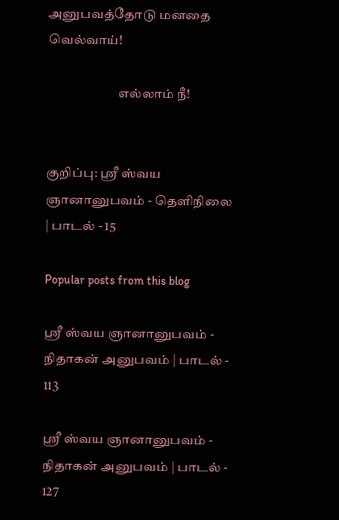அனுபவத்தோடு மனதை வெல்வாய்!

                           எல்லாம் நீ!


குறிப்பு: ஸ்ரீ ஸ்வய ஞானானுபவம் - தெளிநிலை | பாடல் - 15

Popular posts from this blog

ஸ்ரீ ஸ்வய ஞானானுபவம் - நிதாகன் அனுபவம் | பாடல் - 113

ஸ்ரீ ஸ்வய ஞானானுபவம் - நிதாகன் அனுபவம் | பாடல் - 127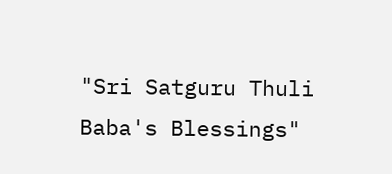"Sri Satguru Thuli Baba's Blessings"